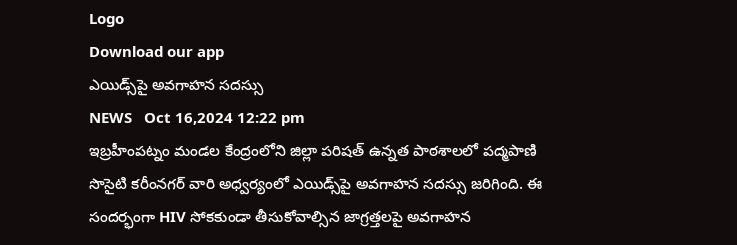Logo
Download our app
ఎయిడ్స్‌పై అవగాహన సదస్సు
NEWS   Oct 16,2024 12:22 pm
ఇబ్రహీంపట్నం మండల కేంద్రంలోని జిల్లా పరిషత్ ఉన్నత పాఠశాలలో పద్మపాణి సొసైటి కరీంనగర్ వారి అధ్వ‌ర్యంలో ఎయిడ్స్‌పై అవగాహన సదస్సు జ‌రిగింది. ఈ సందర్భంగా HIV సోకకుండా తీసుకోవాల్సిన జాగ్రత్తలపై అవగాహన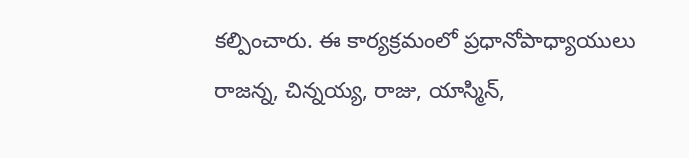కల్పించారు. ఈ కార్యక్రమంలో ప్రధానోపాధ్యాయులు రాజన్న, చిన్నయ్య, రాజు, యాస్మిన్,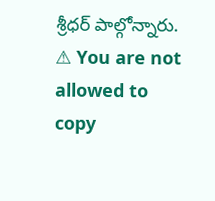శ్రీధర్ పాల్గోన్నారు.
⚠ You are not allowed to copy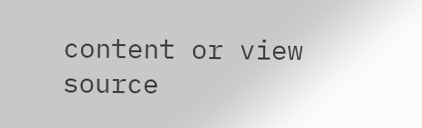content or view source